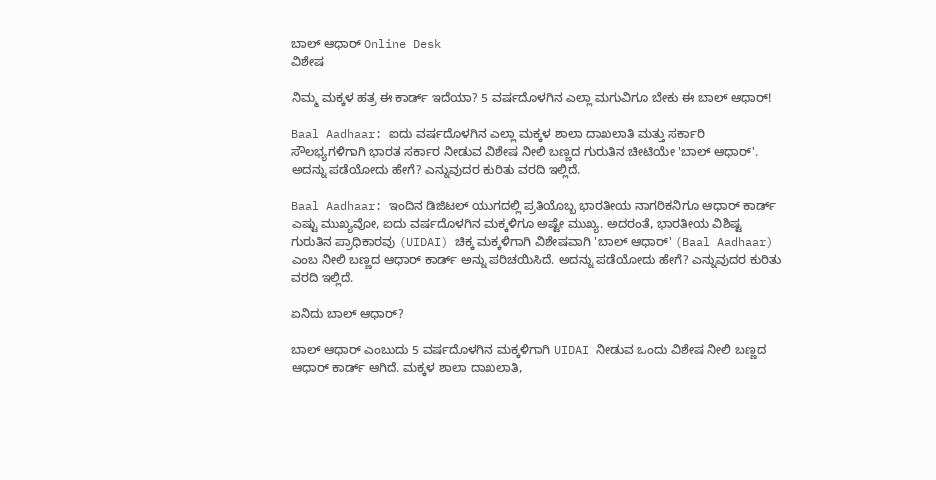ಬಾಲ್ ಆಧಾರ್ Online Desk
ವಿಶೇಷ

ನಿಮ್ಮ ಮಕ್ಕಳ ಹತ್ರ ಈ ಕಾರ್ಡ್ ಇದೆಯಾ? 5 ವರ್ಷದೊಳಗಿನ ಎಲ್ಲಾ ಮಗುವಿಗೂ ಬೇಕು ಈ ಬಾಲ್ ಆಧಾರ್!

Baal Aadhaar: ಐದು ವರ್ಷದೊಳಗಿನ ಎಲ್ಲಾ ಮಕ್ಕಳ ಶಾಲಾ ದಾಖಲಾತಿ ಮತ್ತು ಸರ್ಕಾರಿ ಸೌಲಭ್ಯಗಳಿಗಾಗಿ ಭಾರತ ಸರ್ಕಾರ ನೀಡುವ ವಿಶೇಷ ನೀಲಿ ಬಣ್ಣದ ಗುರುತಿನ ಚೀಟಿಯೇ 'ಬಾಲ್ ಆಧಾರ್'. ಅದನ್ನು ಪಡೆಯೋದು ಹೇಗೆ? ಎನ್ನುವುದರ ಕುರಿತು ವರದಿ ಇಲ್ಲಿದೆ.

Baal Aadhaar: ಇಂದಿನ ಡಿಜಿಟಲ್ ಯುಗದಲ್ಲಿ ಪ್ರತಿಯೊಬ್ಬ ಭಾರತೀಯ ನಾಗರಿಕನಿಗೂ ಆಧಾರ್ ಕಾರ್ಡ್ ಎಷ್ಟು ಮುಖ್ಯವೋ, ಐದು ವರ್ಷದೊಳಗಿನ ಮಕ್ಕಳಿಗೂ ಅಷ್ಟೇ ಮುಖ್ಯ. ಅದರಂತೆ, ಭಾರತೀಯ ವಿಶಿಷ್ಟ ಗುರುತಿನ ಪ್ರಾಧಿಕಾರವು (UIDAI) ಚಿಕ್ಕ ಮಕ್ಕಳಿಗಾಗಿ ವಿಶೇಷವಾಗಿ 'ಬಾಲ್ ಆಧಾರ್' (Baal Aadhaar) ಎಂಬ ನೀಲಿ ಬಣ್ಣದ ಆಧಾರ್ ಕಾರ್ಡ್ ಅನ್ನು ಪರಿಚಯಿಸಿದೆ. ಅದನ್ನು ಪಡೆಯೋದು ಹೇಗೆ? ಎನ್ನುವುದರ ಕುರಿತು ವರದಿ ಇಲ್ಲಿದೆ.

ಏನಿದು ಬಾಲ್ ಆಧಾರ್?

ಬಾಲ್ ಆಧಾರ್ ಎಂಬುದು 5 ವರ್ಷದೊಳಗಿನ ಮಕ್ಕಳಿಗಾಗಿ UIDAI ನೀಡುವ ಒಂದು ವಿಶೇಷ ನೀಲಿ ಬಣ್ಣದ ಆಧಾರ್ ಕಾರ್ಡ್ ಆಗಿದೆ. ಮಕ್ಕಳ ಶಾಲಾ ದಾಖಲಾತಿ,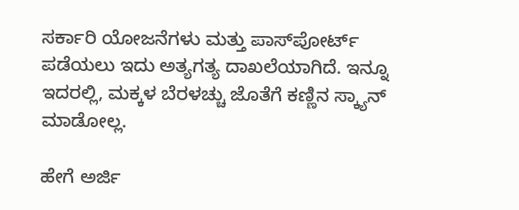ಸರ್ಕಾರಿ ಯೋಜನೆಗಳು ಮತ್ತು ಪಾಸ್‌ಪೋರ್ಟ್ ಪಡೆಯಲು ಇದು ಅತ್ಯಗತ್ಯ ದಾಖಲೆಯಾಗಿದೆ. ಇನ್ನೂ ಇದರಲ್ಲಿ, ಮಕ್ಕಳ ಬೆರಳಚ್ಚು ಜೊತೆಗೆ ಕಣ್ಣಿನ ಸ್ಕ್ಯಾನ್ ಮಾಡೋಲ್ಲ.

ಹೇಗೆ ಅರ್ಜಿ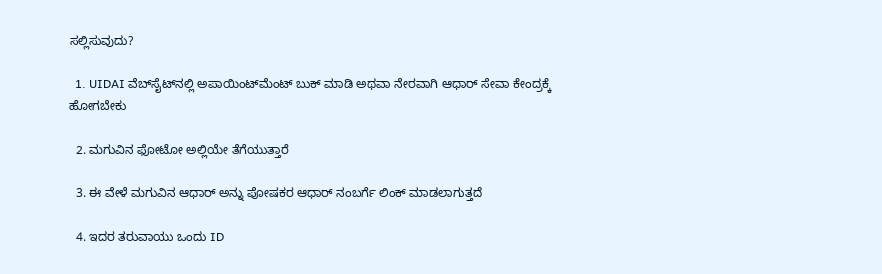ಸಲ್ಲಿಸುವುದು?

  1. UIDAI ವೆಬ್‌ಸೈಟ್‌ನಲ್ಲಿ ಅಪಾಯಿಂಟ್‌ಮೆಂಟ್ ಬುಕ್ ಮಾಡಿ ಅಥವಾ ನೇರವಾಗಿ ಆಧಾರ್ ಸೇವಾ ಕೇಂದ್ರಕ್ಕೆ ಹೋಗಬೇಕು

  2. ಮಗುವಿನ ಫೋಟೋ ಅಲ್ಲಿಯೇ ತೆಗೆಯುತ್ತಾರೆ

  3. ಈ ವೇಳೆ ಮಗುವಿನ ಆಧಾರ್ ಅನ್ನು ಪೋಷಕರ ಆಧಾರ್‌ ನಂಬರ್ಗೆ ಲಿಂಕ್ ಮಾಡಲಾಗುತ್ತದೆ

  4. ಇದರ ತರುವಾಯು ಒಂದು ID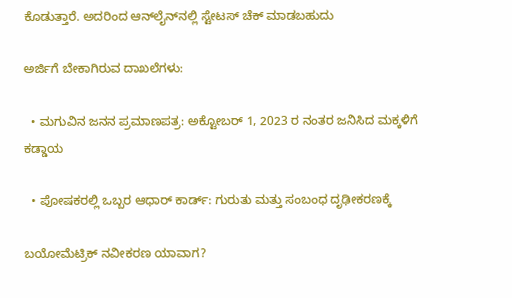ಕೊಡುತ್ತಾರೆ. ಅದರಿಂದ ಆನ್‌ಲೈನ್‌ನಲ್ಲಿ ಸ್ಟೇಟಸ್ ಚೆಕ್ ಮಾಡಬಹುದು

ಅರ್ಜಿಗೆ ಬೇಕಾಗಿರುವ ದಾಖಲೆಗಳು:

  • ಮಗುವಿನ ಜನನ ಪ್ರಮಾಣಪತ್ರ: ಅಕ್ಟೋಬರ್ 1, 2023 ರ ನಂತರ ಜನಿಸಿದ ಮಕ್ಕಳಿಗೆ ಕಡ್ಡಾಯ

  • ಪೋಷಕರಲ್ಲಿ ಒಬ್ಬರ ಆಧಾರ್ ಕಾರ್ಡ್: ಗುರುತು ಮತ್ತು ಸಂಬಂಧ ದೃಢೀಕರಣಕ್ಕೆ

ಬಯೋಮೆಟ್ರಿಕ್ ನವೀಕರಣ ಯಾವಾಗ?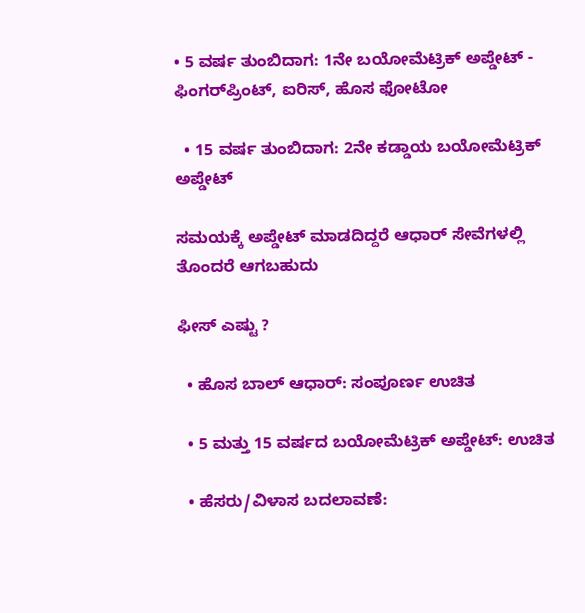• 5 ವರ್ಷ ತುಂಬಿದಾಗ: 1ನೇ ಬಯೋಮೆಟ್ರಿಕ್ ಅಪ್ಡೇಟ್ - ಫಿಂಗರ್‌ಪ್ರಿಂಟ್, ಐರಿಸ್, ಹೊಸ ಫೋಟೋ

  • 15 ವರ್ಷ ತುಂಬಿದಾಗ: 2ನೇ ಕಡ್ಡಾಯ ಬಯೋಮೆಟ್ರಿಕ್ ಅಪ್ಡೇಟ್

ಸಮಯಕ್ಕೆ ಅಪ್ಡೇಟ್ ಮಾಡದಿದ್ದರೆ ಆಧಾರ್ ಸೇವೆಗಳಲ್ಲಿ ತೊಂದರೆ ಆಗಬಹುದು

ಫೀಸ್ ಎಷ್ಟು ?

  • ಹೊಸ ಬಾಲ್ ಆಧಾರ್: ಸಂಪೂರ್ಣ ಉಚಿತ

  • 5 ಮತ್ತು 15 ವರ್ಷದ ಬಯೋಮೆಟ್ರಿಕ್ ಅಪ್ಡೇಟ್: ಉಚಿತ

  • ಹೆಸರು/ವಿಳಾಸ ಬದಲಾವಣೆ: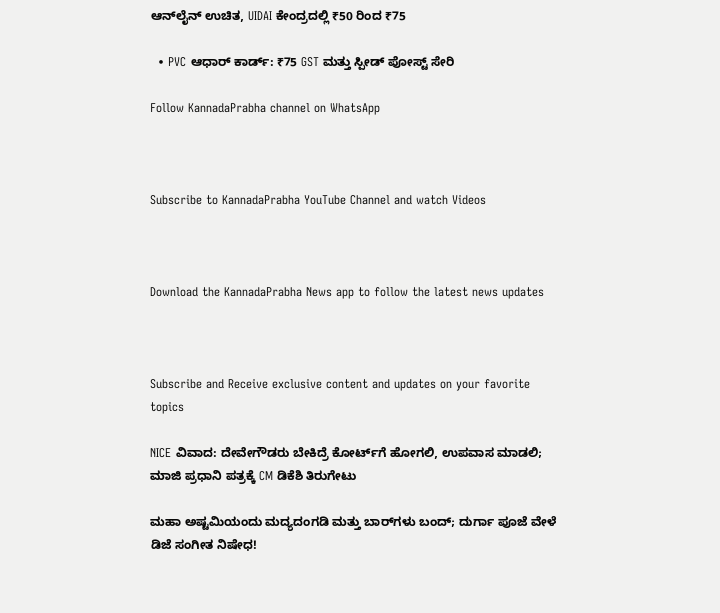ಆನ್‌ಲೈನ್ ಉಚಿತ, UIDAI ಕೇಂದ್ರದಲ್ಲಿ ₹50 ರಿಂದ ₹75

  • PVC ಆಧಾರ್ ಕಾರ್ಡ್: ₹75 GST ಮತ್ತು ಸ್ಪೀಡ್ ಪೋಸ್ಟ್ ಸೇರಿ

Follow KannadaPrabha channel on WhatsApp



Subscribe to KannadaPrabha YouTube Channel and watch Videos



Download the KannadaPrabha News app to follow the latest news updates



Subscribe and Receive exclusive content and updates on your favorite topics

NICE ವಿವಾದ: ದೇವೇಗೌಡರು ಬೇಕಿದ್ರೆ ಕೋರ್ಟ್‌ಗೆ ಹೋಗಲಿ, ಉಪವಾಸ ಮಾಡಲಿ; ಮಾಜಿ ಪ್ರಧಾನಿ ಪತ್ರಕ್ಕೆ CM ಡಿಕೆಶಿ ತಿರುಗೇಟು

ಮಹಾ ಅಷ್ಟಮಿಯಂದು ಮದ್ಯದಂಗಡಿ ಮತ್ತು ಬಾರ್‌ಗಳು ಬಂದ್; ದುರ್ಗಾ ಪೂಜೆ ವೇಳೆ ಡಿಜೆ ಸಂಗೀತ ನಿಷೇಧ!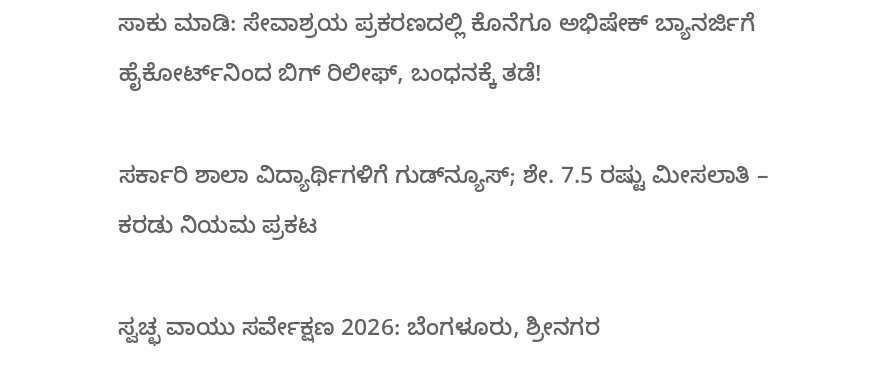ಸಾಕು ಮಾಡಿ: ಸೇವಾಶ್ರಯ ಪ್ರಕರಣದಲ್ಲಿ ಕೊನೆಗೂ ಅಭಿಷೇಕ್ ಬ್ಯಾನರ್ಜಿಗೆ ಹೈಕೋರ್ಟ್‌ನಿಂದ ಬಿಗ್ ರಿಲೀಫ್, ಬಂಧನಕ್ಕೆ ತಡೆ!

ಸರ್ಕಾರಿ ಶಾಲಾ ವಿದ್ಯಾರ್ಥಿಗಳಿಗೆ ಗುಡ್‌ನ್ಯೂಸ್‌; ಶೇ. 7.5 ರಷ್ಟು ಮೀಸಲಾತಿ – ಕರಡು ನಿಯಮ ಪ್ರಕಟ

ಸ್ವಚ್ಛ ವಾಯು ಸರ್ವೇಕ್ಷಣ 2026: ಬೆಂಗಳೂರು, ಶ್ರೀನಗರ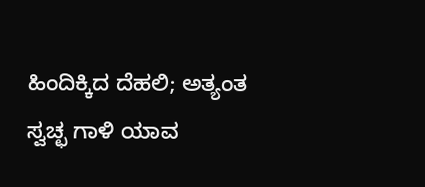ಹಿಂದಿಕ್ಕಿದ ದೆಹಲಿ; ಅತ್ಯಂತ ಸ್ವಚ್ಛ ಗಾಳಿ ಯಾವ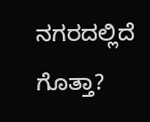ನಗರದಲ್ಲಿದೆ ಗೊತ್ತಾ?